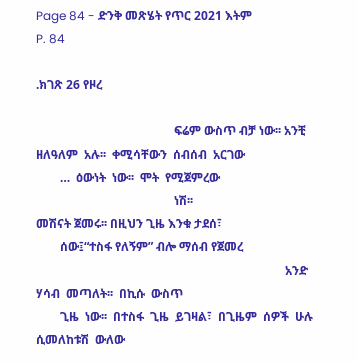Page 84 - ድንቅ መጽሄት የጥር 2021 እትም
P. 84

.ክገጽ 26 የዞረ

                                              ፍሬም ውስጥ ብቻ ነው፡፡ አንቺ ዘለዓለም  አሉ፡፡  ቀሚሳቸውን  ሰብሰብ  አርገው
        …  ዕውነት  ነው፡፡  ሞት  የሚጀምረው
                                              ነሽ፡፡                                 መሽናት ጀመሩ፡፡ በዚህን ጊዜ እንቁ ታደሰ፣
        ሰው፤“ተስፋ የለኝም” ብሎ ማሰብ የጀመረ
                                                                                   አንድ  ሃሳብ  መጣለት፡፡  በኪሱ  ውስጥ
        ጊዜ  ነው፡፡  በተስፋ  ጊዜ  ይገዛል፣  በጊዜም  ሰዎች  ሁሉ  ሲመለከቱሽ  ውለው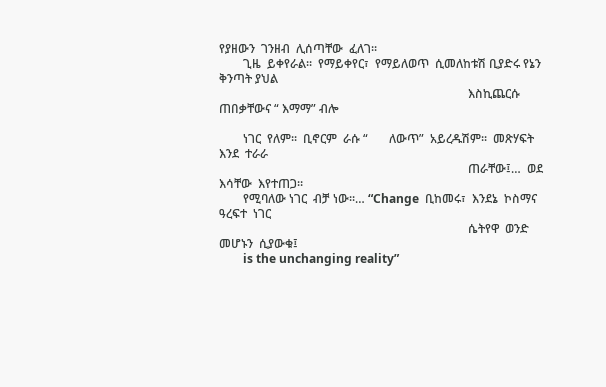የያዘውን  ገንዘብ  ሊሰጣቸው  ፈለገ፡፡
        ጊዜ  ይቀየራል፡፡  የማይቀየር፣  የማይለወጥ  ሲመለከቱሽ ቢያድሩ የኔን ቅንጣት ያህል
                                                                                   እስኪጨርሱ ጠበቃቸውና “ እማማ” ብሎ

        ነገር  የለም፡፡  ቢኖርም  ራሱ “       ለውጥ”  አይረዱሽም፡፡  መጽሃፍት  እንደ  ተራራ
                                                                                   ጠራቸው፤…  ወደ  እሳቸው  እየተጠጋ።
        የሚባለው ነገር  ብቻ ነው፡፡… “Change  ቢከመሩ፣  እንደኔ  ኮስማና  ዓረፍተ  ነገር
                                                                                   ሴትየዋ  ወንድ  መሆኑን  ሲያውቁ፤
        is the unchanging reality”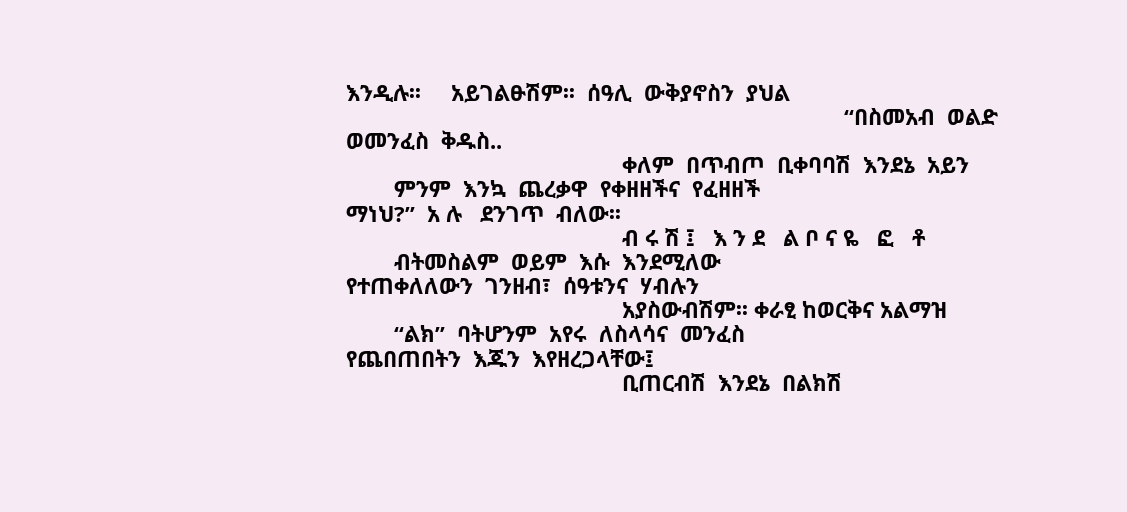እንዲሉ፡፡     አይገልፁሽም፡፡  ሰዓሊ  ውቅያኖስን  ያህል
                                                                                   “በስመአብ  ወልድ  ወመንፈስ  ቅዱስ..
                                              ቀለም  በጥብጦ  ቢቀባባሽ  እንደኔ  አይን
        ምንም  እንኳ  ጨረቃዋ  የቀዘዘችና  የፈዘዘች                                              ማነህ?”  አ ሉ   ደንገጥ  ብለው፡፡
                                              ብ ሩ ሽ ፤   እ ን ደ   ል ቦ ና ዬ   ፎ   ቶ
        ብትመስልም  ወይም  እሱ  እንደሚለው                                                    የተጠቀለለውን  ገንዘብ፣  ሰዓቱንና  ሃብሉን
                                              አያስውብሽም፡፡ ቀራፂ ከወርቅና አልማዝ
        “ልክ”  ባትሆንም  አየሩ  ለስላሳና  መንፈስ                                              የጨበጠበትን  እጁን  እየዘረጋላቸው፤
                                              ቢጠርብሽ  እንደኔ  በልክሽ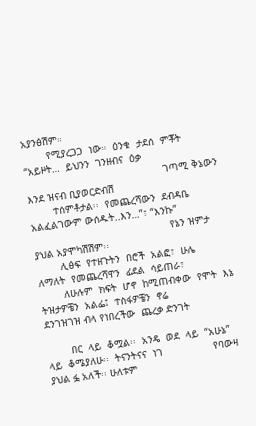አያንፅሽም።
        የሚያረጋጋ  ነው።  ዕንቁ  ታደሰ  ምቾት                                                 “አይዞት…  ይህንን  ገንዘብና  ዕቃ
                                              ገጣሚ ቅኔውን እንደ ዝናብ ቢያወርድብሽ
        ተሰምቶታል፡፡  የመጨረሻውን  ደብዳቤ                                                    አልፈልገውም ውሰዱት..እን…”፣ “እንኩ”
                                              የኔን ዝምታ ያህል አያሞካሽሽም፡፡
        ሊፅፍ  የተዘጉትን  በሮች  አልፎ፣  ሁሌ                                                 ለማለት  የመጨረሻዋን  ፊደል  ሳይጠራ፣
        ለሁሉም  ክፍት  ሆኖ  ከሚጠብቀው  የሞት  እኔ  ትዝታዎቼን  አልፌ፤  ተስፋዎቼን  ኖሬ                   ደንገዝገዝ ብላ የነበረችው  ጨረቃ ድንገት

        በር  ላይ  ቆሟል፡፡  አንዴ  ወደ  ላይ  “አሁኔ”  ላይ  ቆሜያለሁ፡፡  ትናንትናና  ነገ                 የባውዛ ያህል ፏ አለች፡፡ ሁለቱም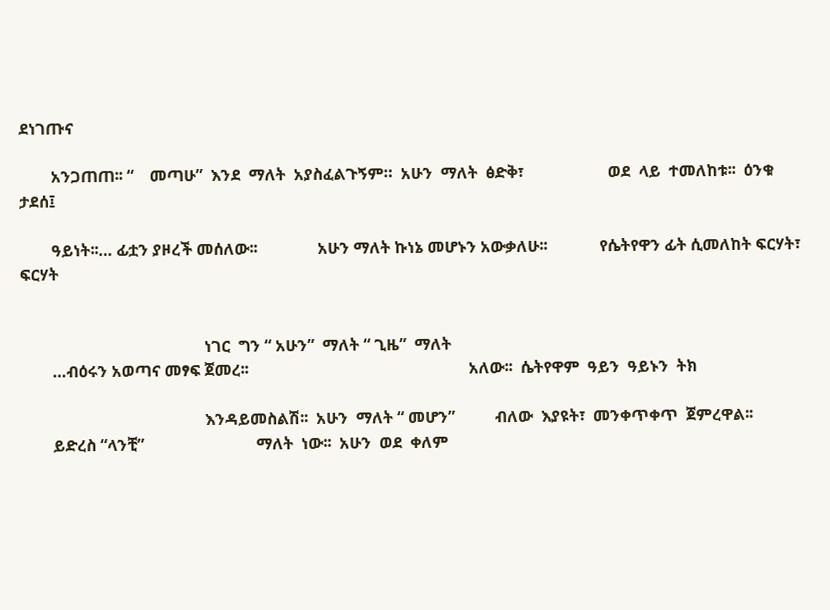ደነገጡና

        አንጋጠጠ፡፡ “    መጣሁ”  እንደ  ማለት  አያስፈልጉኝም።  አሁን  ማለት  ፅድቅ፣                     ወደ  ላይ  ተመለከቱ፡፡  ዕንቁ  ታደሰ፤

        ዓይነት፡፡… ፊቷን ያዞረች መሰለው፡፡               አሁን ማለት ኩነኔ መሆኑን አውቃለሁ፡፡             የሴትየዋን ፊት ሲመለከት ፍርሃት፣ ፍርሃት


                                              ነገር  ግን “ አሁን”  ማለት “ ጊዜ”  ማለት
        …ብዕሩን አወጣና መፃፍ ጀመረ፡፡                                                       አለው፡፡  ሴትየዋም  ዓይን  ዓይኑን  ትክ

                                              እንዳይመስልሽ፡፡  አሁን  ማለት “ መሆን”          ብለው  እያዩት፣  መንቀጥቀጥ  ጀምረዋል፡፡
        ይድረስ “ላንቺ”                            ማለት  ነው፡፡  አሁን  ወደ  ቀለም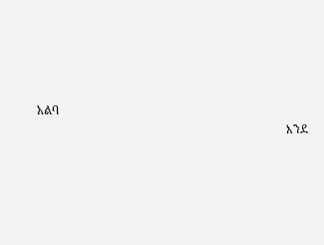አልባ
                                                                                   እንደ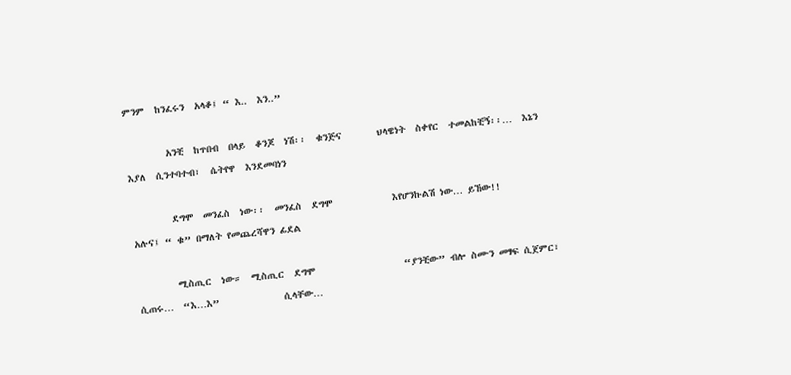ምንም  ከንፈሩን  አላቆ፤ “ እ..  እን..”

        አንቺ  ከጥበብ  በላይ  ቆንጆ  ነሽ፡፡  ቁንጅና       ህላዌነት  ስቀየር  ተመልከቺኝ፡፡…  እኔን          እያለ  ሲንተባተብ፣  ሴትየዋ  እንደመባነን

        ደግሞ  መንፈስ  ነው፡፡  መንፈስ  ደግሞ            እየሆንኩልሽ ነው… ይኸው!!                    አሉና፤ “ ቁ” በማለት የመጨረሻዋን ፊደል

        ሚስጢር  ነው።  ሚስጢር  ደግሞ                  “ያንቺው” ብሎ ስሙን መፃፍ ሲጀምር፣              ሲጠሩ…  “እ…እ”             ሲላቸው…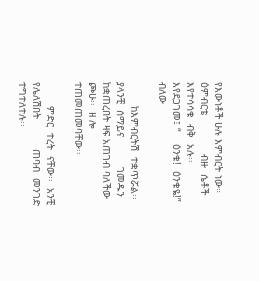የእውነቶች ሁሉ እምብርት ነው። ዕምብርቴ             ብዙ  ሴቶች  እየተሳሳቁ  ብቅ  አሉ፡፡            እየደጋገመ፤ “    ዕንቁ!  ዕንቁዬ!”  ብለው

        ከእምብርትሽ  ተቋጥሯል፡፡  ያላንቺ  ሰማይና          ገመዱን ከቋጠረበት ዛፍ አጠገብ ባለችው             ጮሁ፡፡  ዘ ሎ   ተጠመጠመባቸው፡፡

        ምድር  ተረት  ናቸው፡፡  አንቺ  የሌለሽበት          ጠባብ  መንገድ  ተግተለተሉ፡፡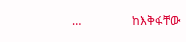…                 ከእቅፋቸው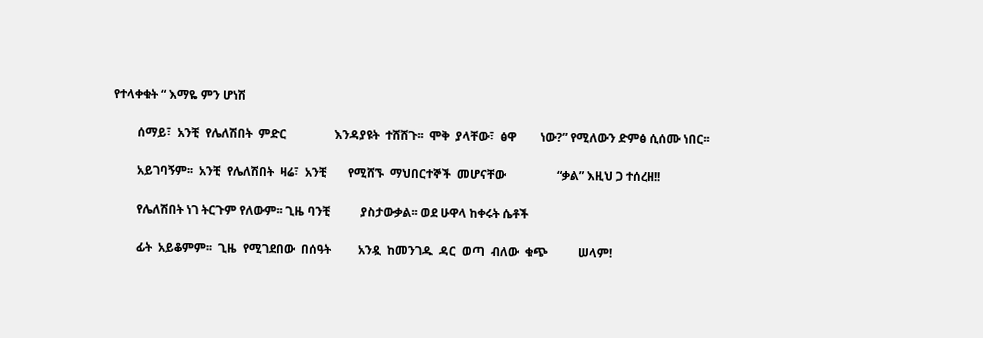የተላቀቁት “ እማዬ ምን ሆነሽ

        ሰማይ፣  አንቺ  የሌለሽበት  ምድር                እንዳያዩት  ተሸሸጉ፡፡  ሞቅ  ያላቸው፣  ፅዋ        ነው?” የሚለውን ድምፅ ሲሰሙ ነበር፡፡

        አይገባኝም፡፡  አንቺ  የሌለሽበት  ዛሬ፣  አንቺ       የሚሸኙ  ማህበርተኞች  መሆናቸው                 “ቃል” እዚህ ጋ ተሰረዘ!!

        የሌለሽበት ነገ ትርጉም የለውም፡፡ ጊዜ ባንቺ          ያስታውቃል፡፡ ወደ ሁዋላ ከቀሩት ሴቶች

        ፊት  አይቆምም፡፡  ጊዜ  የሚገደበው  በሰዓት         አንዷ  ከመንገዱ  ዳር  ወጣ  ብለው  ቁጭ          ሠላም!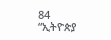84                                                                                     “ኢትዮጵያ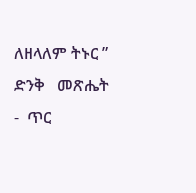ለዘላለም ትኑር ”                                                          ድንቅ   መጽሔት -  ጥር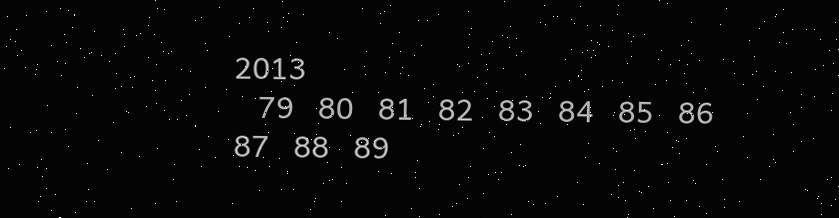2013
   79   80   81   82   83   84   85   86   87   88   89